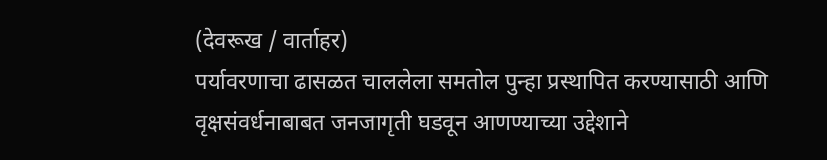(देवरूख / वार्ताहर)
पर्यावरणाचा ढासळत चाललेला समतोल पुन्हा प्रस्थापित करण्यासाठी आणि वृक्षसंवर्धनाबाबत जनजागृती घडवून आणण्याच्या उद्देशाने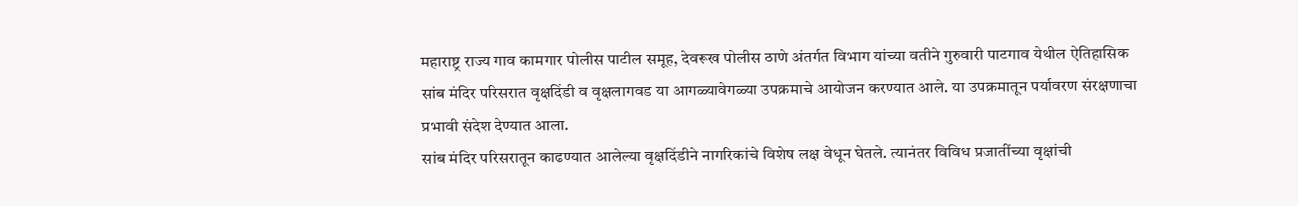महाराष्ट्र राज्य गाव कामगार पोलीस पाटील समूह, देवरूख पोलीस ठाणे अंतर्गत विभाग यांच्या वतीने गुरुवारी पाटगाव येथील ऐतिहासिक सांब मंदिर परिसरात वृक्षदिंडी व वृक्षलागवड या आगळ्यावेगळ्या उपक्रमाचे आयोजन करण्यात आले. या उपक्रमातून पर्यावरण संरक्षणाचा प्रभावी संदेश देण्यात आला.
सांब मंदिर परिसरातून काढण्यात आलेल्या वृक्षदिंडीने नागरिकांचे विशेष लक्ष वेधून घेतले. त्यानंतर विविध प्रजातींच्या वृक्षांची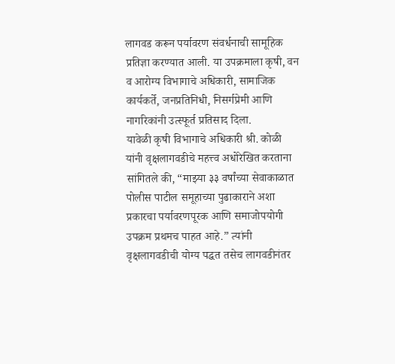लागवड करून पर्यावरण संवर्धनाची सामूहिक प्रतिज्ञा करण्यात आली. या उपक्रमाला कृषी, वन व आरोग्य विभागाचे अधिकारी, सामाजिक कार्यकर्ते, जनप्रतिनिधी, निसर्गप्रेमी आणि नागरिकांनी उत्स्फूर्त प्रतिसाद दिला.
यावेळी कृषी विभागाचे अधिकारी श्री. कोळी यांनी वृक्षलागवडीचे महत्त्व अधोरेखित करताना सांगितले की, “माझ्या ३३ वर्षांच्या सेवाकाळात पोलीस पाटील समूहाच्या पुढाकाराने अशा प्रकारचा पर्यावरणपूरक आणि समाजोपयोगी उपक्रम प्रथमच पाहत आहे.” त्यांनी वृक्षलागवडीची योग्य पद्धत तसेच लागवडीनंतर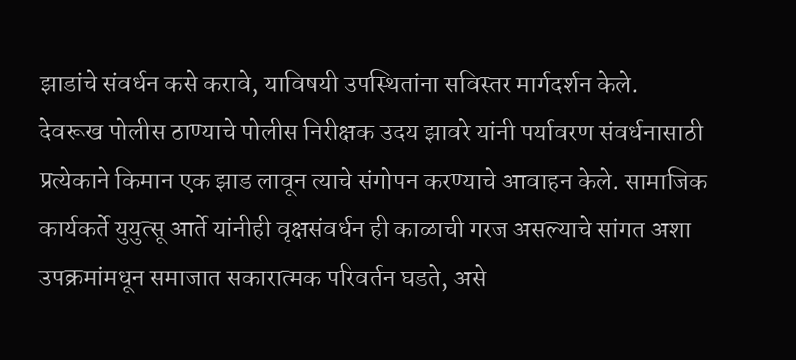झाडांचे संवर्धन कसे करावे, याविषयी उपस्थितांना सविस्तर मार्गदर्शन केले.
देवरूख पोलीस ठाण्याचे पोलीस निरीक्षक उदय झावरे यांनी पर्यावरण संवर्धनासाठी प्रत्येकाने किमान एक झाड लावून त्याचे संगोपन करण्याचे आवाहन केले. सामाजिक कार्यकर्ते युयुत्सू आर्ते यांनीही वृक्षसंवर्धन ही काळाची गरज असल्याचे सांगत अशा उपक्रमांमधून समाजात सकारात्मक परिवर्तन घडते, असे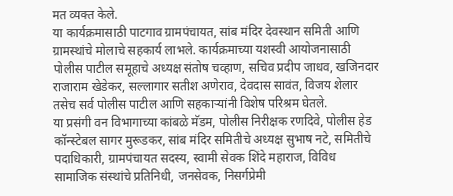मत व्यक्त केले.
या कार्यक्रमासाठी पाटगाव ग्रामपंचायत, सांब मंदिर देवस्थान समिती आणि ग्रामस्थांचे मोलाचे सहकार्य लाभले. कार्यक्रमाच्या यशस्वी आयोजनासाठी पोलीस पाटील समूहाचे अध्यक्ष संतोष चव्हाण, सचिव प्रदीप जाधव, खजिनदार राजाराम खेडेकर, सल्लागार सतीश अणेराव, देवदास सावंत, विजय शेलार तसेच सर्व पोलीस पाटील आणि सहकाऱ्यांनी विशेष परिश्रम घेतले.
या प्रसंगी वन विभागाच्या कांबळे मॅडम, पोलीस निरीक्षक रणदिवे, पोलीस हेड कॉन्स्टेबल सागर मुरूडकर, सांब मंदिर समितीचे अध्यक्ष सुभाष नटे, समितीचे पदाधिकारी, ग्रामपंचायत सदस्य, स्वामी सेवक शिंदे महाराज, विविध सामाजिक संस्थांचे प्रतिनिधी, जनसेवक, निसर्गप्रेमी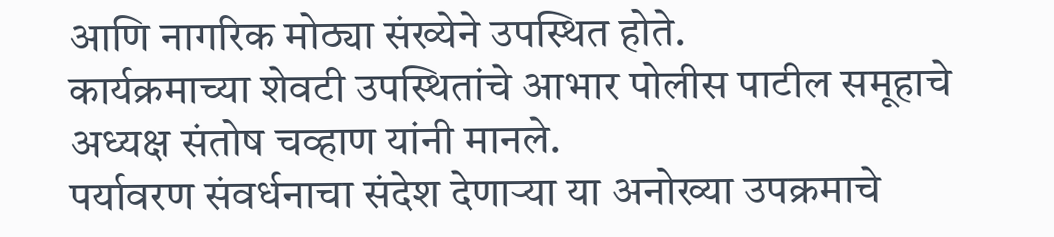आणि नागरिक मोठ्या संख्येने उपस्थित होते.
कार्यक्रमाच्या शेवटी उपस्थितांचे आभार पोलीस पाटील समूहाचे अध्यक्ष संतोष चव्हाण यांनी मानले.
पर्यावरण संवर्धनाचा संदेश देणाऱ्या या अनोख्या उपक्रमाचे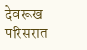देवरूख परिसरात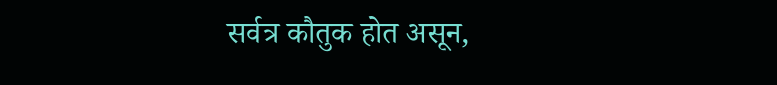सर्वत्र कौतुक होत असून,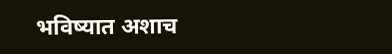भविष्यात अशाच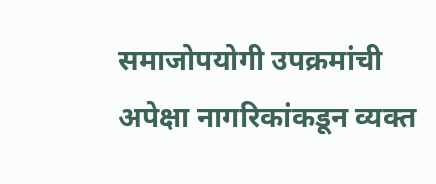समाजोपयोगी उपक्रमांची अपेक्षा नागरिकांकडून व्यक्त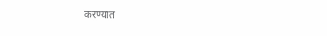करण्यात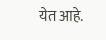येत आहे.